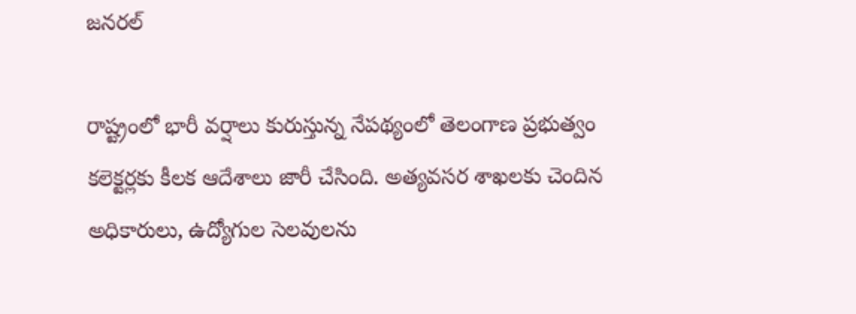జనరల్

రాష్ట్రంలో భారీ వర్షాలు కురుస్తున్న నేపథ్యంలో తెలంగాణ ప్రభుత్వం కలెక్టర్లకు కీలక ఆదేశాలు జారీ చేసింది. అత్యవసర శాఖలకు చెందిన అధికారులు, ఉద్యోగుల సెలవులను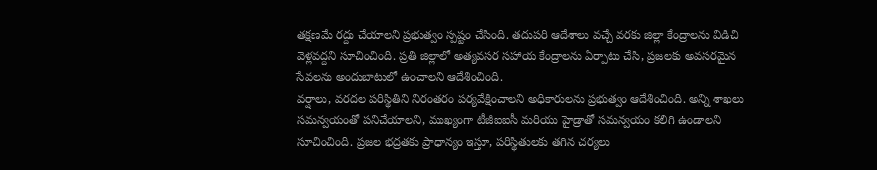తక్షణమే రద్దు చేయాలని ప్రభుత్వం స్పష్టం చేసింది. తదుపరి ఆదేశాలు వచ్చే వరకు జిల్లా కేంద్రాలను విడిచి వెళ్లవద్దని సూచించింది. ప్రతి జిల్లాలో అత్యవసర సహాయ కేంద్రాలను ఏర్పాటు చేసి, ప్రజలకు అవసరమైన సేవలను అందుబాటులో ఉంచాలని ఆదేశించింది.
వర్షాలు, వరదల పరిస్థితిని నిరంతరం పర్యవేక్షించాలని అధికారులను ప్రభుత్వం ఆదేశించింది. అన్ని శాఖలు సమన్వయంతో పనిచేయాలని, ముఖ్యంగా టీజీఐఐసీ మరియు హైడ్రాతో సమన్వయం కలిగి ఉండాలని సూచించింది. ప్రజల భద్రతకు ప్రాధాన్యం ఇస్తూ, పరిస్థితులకు తగిన చర్యలు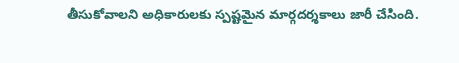తీసుకోవాలని అధికారులకు స్పష్టమైన మార్గదర్శకాలు జారీ చేసింది.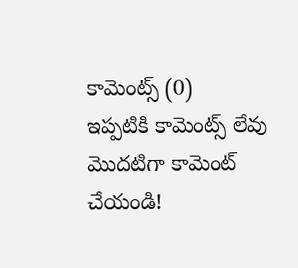కామెంట్స్ (0)
ఇప్పటికి కామెంట్స్ లేవు
మొదటిగా కామెంట్ చేయండి!